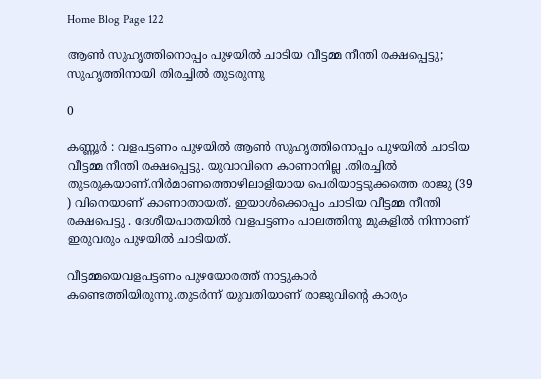Home Blog Page 122

ആൺ സുഹൃത്തിനൊപ്പം പുഴയിൽ ചാടിയ വീട്ടമ്മ നീന്തി രക്ഷപ്പെട്ടു; സുഹൃത്തിനായി തിരച്ചിൽ തുടരുന്നു

0

കണ്ണൂർ : വളപട്ടണം പുഴയിൽ ആൺ സുഹൃത്തിനൊപ്പം പുഴയിൽ ചാടിയ വീട്ടമ്മ നീന്തി രക്ഷപ്പെട്ടു. യുവാവിനെ കാണാനില്ല .തിരച്ചിൽ തുടരുകയാണ്.നിർമാണത്തൊഴിലാളിയായ പെരിയാട്ടടുക്കത്തെ രാജു (39 ) വിനെയാണ് കാണാതായത്. ഇയാൾക്കൊപ്പം ചാടിയ വീട്ടമ്മ നീന്തി രക്ഷപെട്ടു . ദേശീയപാതയിൽ വളപട്ടണം പാലത്തിനു മുകളിൽ നിന്നാണ് ഇരുവരും പുഴയിൽ ചാടിയത്.

വീട്ടമ്മയെവളപട്ടണം പുഴയോരത്ത് നാട്ടുകാർ കണ്ടെത്തിയിരുന്നു.തുടർന്ന് യുവതിയാണ് രാജുവിന്റെ കാര്യം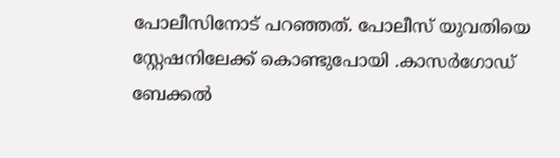പോലീസിനോട് പറഞ്ഞത്. പോലീസ് യുവതിയെ സ്റ്റേഷനിലേക്ക് കൊണ്ടുപോയി .കാസർഗോഡ് ബേക്കൽ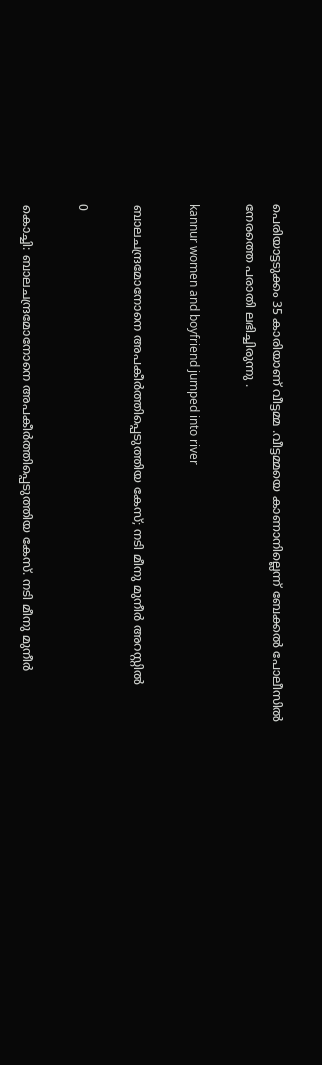പെരിയാട്ടടുക്കം 35 കാരിയാണ് വീട്ടമ്മ .വീട്ടമ്മയെ കാണാനില്ലെന്ന് ബേക്കൽ പോലീസിൽ നേരത്തെ പരാതി ലഭിച്ചിരുന്നു .

kannur women and boyfriend jumped into river

ബാലചന്ദ്രമോനോനെ അപകീർത്തിപ്പെടുത്തിയ കേസ്; നടി മീനു മുനീർ അറസ്റ്റിൽ

0

കൊച്ചി: ബാലചന്ദ്രമോനോനെ അപകീർത്തിപ്പെടുത്തിയ കേസ്. നടി മീനു മുനീർ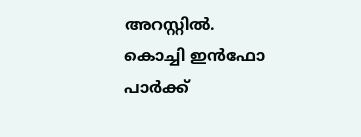അറസ്റ്റിൽ. കൊച്ചി ഇൻഫോ പാർക്ക്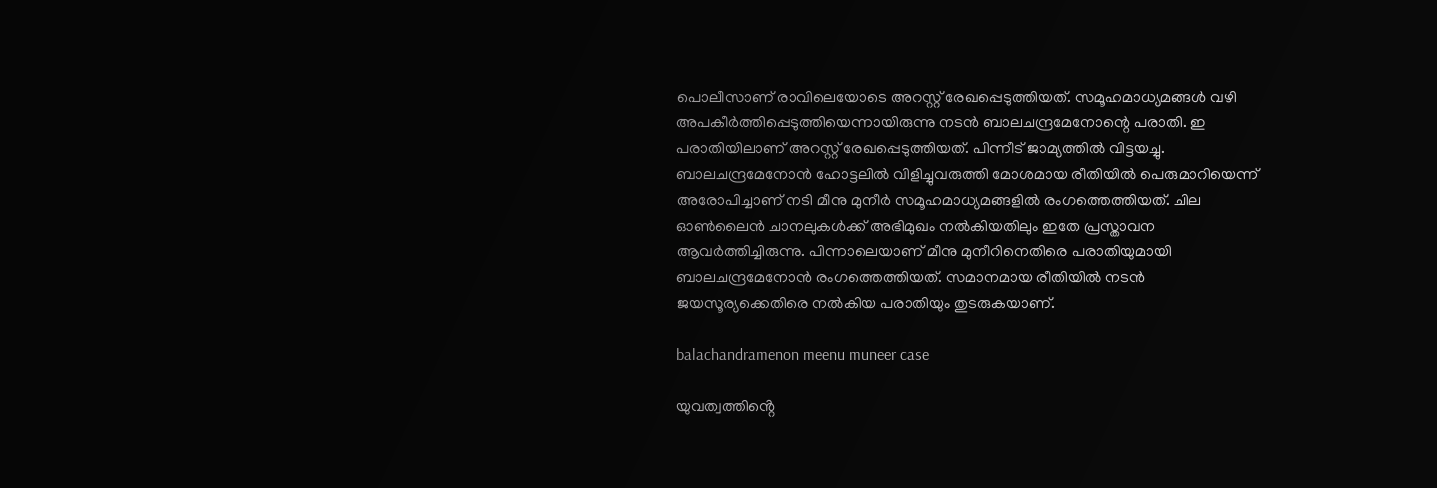പൊലീസാണ് രാവിലെയോടെ അറസ്റ്റ് രേഖപ്പെടുത്തിയത്. സമൂഹമാധ്യമങ്ങൾ വഴി അപകീർത്തിപ്പെടുത്തിയെന്നായിരുന്നു നടൻ ബാലചന്ദ്രമേനോന്റെ പരാതി. ഇ പരാതിയിലാണ് അറസ്റ്റ് രേഖപ്പെടുത്തിയത്. പിന്നീട് ജാമ്യത്തിൽ വിട്ടയച്ചു. ബാലചന്ദ്രമേനോൻ ഹോട്ടലിൽ വിളിച്ചുവരുത്തി മോശമായ രീതിയിൽ പെരുമാറിയെന്ന് അരോപിച്ചാണ് നടി മീനു മുനീർ സമൂഹമാധ്യമങ്ങളിൽ രംഗത്തെത്തിയത്. ചില ഓൺലൈൻ ചാനലുകൾക്ക് അഭിമുഖം നൽകിയതിലും ഇതേ പ്രസ്താവന ആവർത്തിച്ചിരുന്നു. പിന്നാലെയാണ് മീനു മുനീറിനെതിരെ പരാതിയുമായി ബാലചന്ദ്രമേനോൻ രംഗത്തെത്തിയത്. സമാനമായ രീതിയിൽ നടൻ ജയസൂര്യക്കെതിരെ നൽകിയ പരാതിയും തുടരുകയാണ്.

balachandramenon meenu muneer case

യുവത്വത്തിൻ്റെ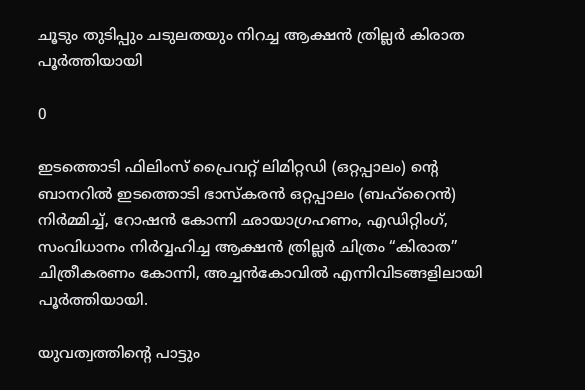ചൂടും തുടിപ്പും ചടുലതയും നിറച്ച ആക്ഷൻ ത്രില്ലർ കിരാത പൂർത്തിയായി

0

ഇടത്തൊടി ഫിലിംസ് പ്രൈവറ്റ് ലിമിറ്റഡി (ഒറ്റപ്പാലം) ൻ്റെ ബാനറിൽ ഇടത്തൊടി ഭാസ്കരൻ ഒറ്റപ്പാലം (ബഹ്റൈൻ) നിർമ്മിച്ച്, റോഷൻ കോന്നി ഛായാഗ്രഹണം, എഡിറ്റിംഗ്, സംവിധാനം നിർവ്വഹിച്ച ആക്ഷൻ ത്രില്ലർ ചിത്രം “കിരാത” ചിത്രീകരണം കോന്നി, അച്ചൻകോവിൽ എന്നിവിടങ്ങളിലായി പൂർത്തിയായി.

യുവത്വത്തിൻ്റെ പാട്ടും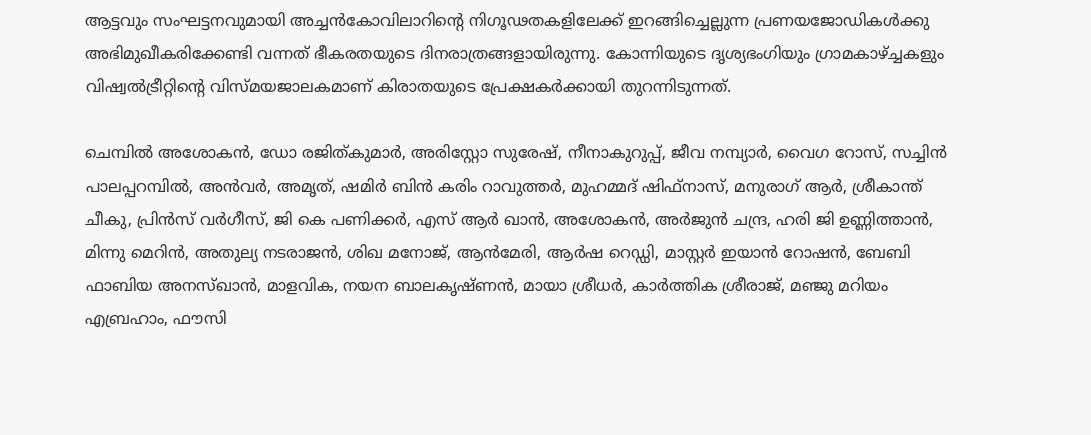ആട്ടവും സംഘട്ടനവുമായി അച്ചൻകോവിലാറിൻ്റെ നിഗൂഢതകളിലേക്ക് ഇറങ്ങിച്ചെല്ലുന്ന പ്രണയജോഡികൾക്കു അഭിമുഖീകരിക്കേണ്ടി വന്നത് ഭീകരതയുടെ ദിനരാത്രങ്ങളായിരുന്നു. കോന്നിയുടെ ദൃശ്യഭംഗിയും ഗ്രാമകാഴ്ച്ചകളും വിഷ്വൽട്രീറ്റിൻ്റെ വിസ്മയജാലകമാണ് കിരാതയുടെ പ്രേക്ഷകർക്കായി തുറന്നിടുന്നത്.

ചെമ്പിൽ അശോകൻ, ഡോ രജിത്കുമാർ, അരിസ്റ്റോ സുരേഷ്, നീനാകുറുപ്പ്, ജീവ നമ്പ്യാർ, വൈഗ റോസ്, സച്ചിൻ പാലപ്പറമ്പിൽ, അൻവർ, അമൃത്, ഷമിർ ബിൻ കരിം റാവുത്തർ, മുഹമ്മദ് ഷിഫ്നാസ്, മനുരാഗ് ആർ, ശ്രീകാന്ത് ചീകു, പ്രിൻസ് വർഗീസ്, ജി കെ പണിക്കർ, എസ് ആർ ഖാൻ, അശോകൻ, അർജുൻ ചന്ദ്ര, ഹരി ജി ഉണ്ണിത്താൻ, മിന്നു മെറിൻ, അതുല്യ നടരാജൻ, ശിഖ മനോജ്, ആൻമേരി, ആർഷ റെഡ്ഡി, മാസ്റ്റർ ഇയാൻ റോഷൻ, ബേബി ഫാബിയ അനസ്ഖാൻ, മാളവിക, നയന ബാലകൃഷ്ണൻ, മായാ ശ്രീധർ, കാർത്തിക ശ്രീരാജ്, മഞ്ജു മറിയം എബ്രഹാം, ഫൗസി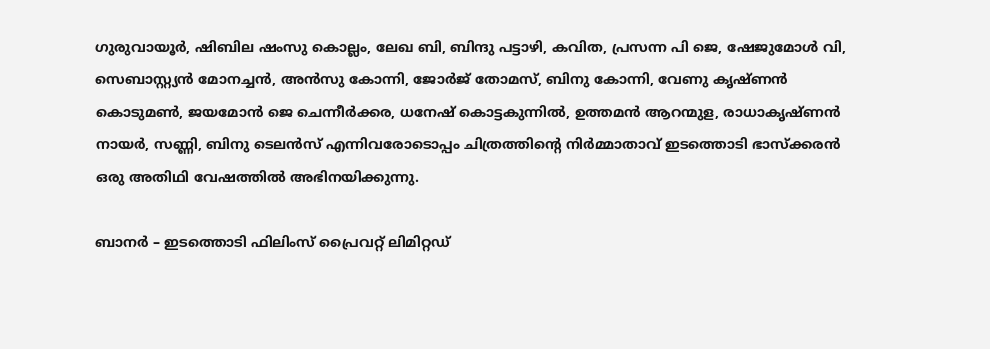ഗുരുവായൂർ, ഷിബില ഷംസു കൊല്ലം, ലേഖ ബി, ബിന്ദു പട്ടാഴി, കവിത, പ്രസന്ന പി ജെ, ഷേജുമോൾ വി, സെബാസ്റ്റ്യൻ മോനച്ചൻ, അൻസു കോന്നി, ജോർജ് തോമസ്, ബിനു കോന്നി, വേണു കൃഷ്ണൻ കൊടുമൺ, ജയമോൻ ജെ ചെന്നീർക്കര, ധനേഷ് കൊട്ടകുന്നിൽ, ഉത്തമൻ ആറന്മുള, രാധാകൃഷ്ണൻ നായർ, സണ്ണി, ബിനു ടെലൻസ് എന്നിവരോടൊപ്പം ചിത്രത്തിൻ്റെ നിർമ്മാതാവ് ഇടത്തൊടി ഭാസ്ക്കരൻ ഒരു അതിഥി വേഷത്തിൽ അഭിനയിക്കുന്നു.

ബാനർ – ഇടത്തൊടി ഫിലിംസ് പ്രൈവറ്റ് ലിമിറ്റഡ്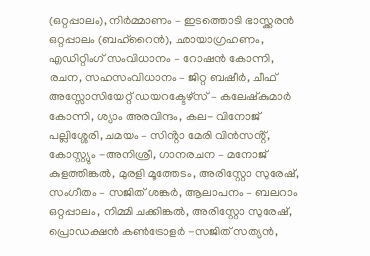(ഒറ്റപ്പാലം), നിർമ്മാണം – ഇടത്തൊടി ഭാസ്ക്കരൻ ഒറ്റപ്പാലം (ബഹ്റൈൻ), ഛായാഗ്രഹണം, എഡിറ്റിംഗ് സംവിധാനം – റോഷൻ കോന്നി, രചന, സഹസംവിധാനം – ജിറ്റ ബഷീർ, ചീഫ് അസ്സോസിയേറ്റ് ഡയറക്ടേഴ്സ് – കലേഷ്കുമാർ കോന്നി, ശ്യാം അരവിന്ദം, കല- വിനോജ് പല്ലിശ്ശേരി, ചമയം – സിൻ്റാ മേരി വിൻസൻ്റ്, കോസ്റ്റ്യും -അനിശ്രീ, ഗാനരചന – മനോജ് കുളത്തിങ്കൽ, മുരളി മൂത്തേടം, അരിസ്റ്റോ സുരേഷ്, സംഗീതം – സജിത് ശങ്കർ, ആലാപനം – ബലറാം ഒറ്റപ്പാലം, നിമ്മി ചക്കിങ്കൽ, അരിസ്റ്റോ സുരേഷ്, പ്രൊഡക്ഷൻ കൺട്രോളർ -സജിത് സത്യൻ,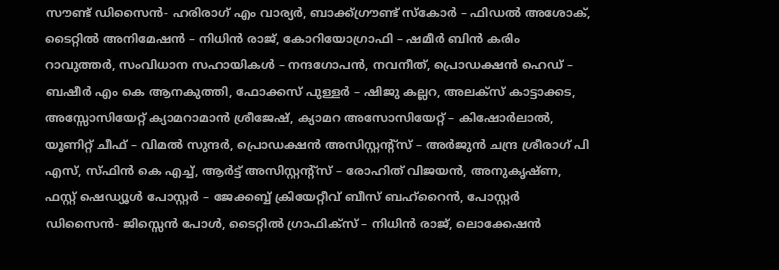സൗണ്ട് ഡിസൈൻ- ഹരിരാഗ് എം വാര്യർ, ബാക്ക്ഗ്രൗണ്ട് സ്കോർ – ഫിഡൽ അശോക്, ടൈറ്റിൽ അനിമേഷൻ – നിധിൻ രാജ്, കോറിയോഗ്രാഫി – ഷമീർ ബിൻ കരിം റാവുത്തർ, സംവിധാന സഹായികൾ – നന്ദഗോപൻ, നവനീത്, പ്രൊഡക്ഷൻ ഹെഡ് – ബഷീർ എം കെ ആനകുത്തി, ഫോക്കസ് പുള്ളർ – ഷിജു കല്ലറ, അലക്സ് കാട്ടാക്കട, അസ്സോസിയേറ്റ് ക്യാമറാമാൻ ശ്രീജേഷ്, ക്യാമറ അസോസിയേറ്റ് – കിഷോർലാൽ, യൂണിറ്റ് ചീഫ് – വിമൽ സുന്ദർ, പ്രൊഡക്ഷൻ അസിസ്റ്റൻ്റ്സ് – അർജുൻ ചന്ദ്ര ശ്രീരാഗ് പി എസ്, സ്ഫിൻ കെ എച്ച്, ആർട്ട് അസിസ്റ്റൻ്റ്സ് – രോഹിത് വിജയൻ, അനുകൃഷ്ണ, ഫസ്റ്റ് ഷെഡ്യൂൾ പോസ്റ്റർ – ജേക്കബ്ബ് ക്രിയേറ്റീവ് ബീസ് ബഹ്റൈൻ, പോസ്റ്റർ ഡിസൈൻ- ജിസ്സെൻ പോൾ, ടൈറ്റിൽ ഗ്രാഫിക്സ് – നിധിൻ രാജ്, ലൊക്കേഷൻ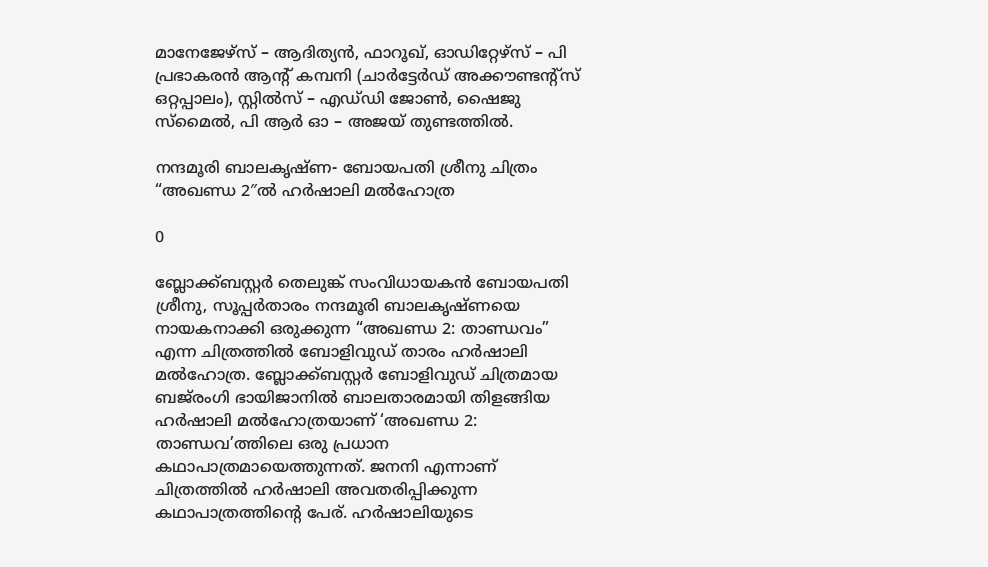മാനേജേഴ്സ് – ആദിത്യൻ, ഫാറൂഖ്, ഓഡിറ്റേഴ്സ് – പി പ്രഭാകരൻ ആൻ്റ് കമ്പനി (ചാർട്ടേർഡ് അക്കൗണ്ടൻ്റ്സ് ഒറ്റപ്പാലം), സ്റ്റിൽസ് – എഡ്‌ഡി ജോൺ, ഷൈജു സ്മൈൽ, പി ആർ ഓ – അജയ് തുണ്ടത്തിൽ.

നന്ദമൂരി ബാലകൃഷ്ണ- ബോയപതി ശ്രീനു ചിത്രം “അഖണ്ഡ 2″ൽ ഹർഷാലി മൽഹോത്ര

0

ബ്ലോക്ക്ബസ്റ്റർ തെലുങ്ക് സംവിധായകൻ ബോയപതി ശ്രീനു, സൂപ്പർതാരം നന്ദമൂരി ബാലകൃഷ്ണയെ നായകനാക്കി ഒരുക്കുന്ന “അഖണ്ഡ 2: താണ്ഡവം” എന്ന ചിത്രത്തിൽ ബോളിവുഡ് താരം ഹർഷാലി മൽഹോത്ര. ബ്ലോക്ക്ബസ്റ്റർ ബോളിവുഡ് ചിത്രമായ ബജ്‌രംഗി ഭായിജാനിൽ ബാലതാരമായി തിളങ്ങിയ ഹർഷാലി മൽഹോത്രയാണ് ‘അഖണ്ഡ 2: താണ്ഡവ’ത്തിലെ ഒരു പ്രധാന കഥാപാത്രമായെത്തുന്നത്. ജനനി എന്നാണ് ചിത്രത്തിൽ ഹർഷാലി അവതരിപ്പിക്കുന്ന കഥാപാത്രത്തിന്റെ പേര്. ഹർഷാലിയുടെ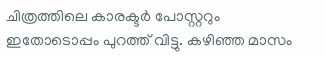ചിത്രത്തിലെ കാരക്ടർ പോസ്റ്ററും ഇതോടൊപ്പം പുറത്ത് വിട്ടു. കഴിഞ്ഞ മാസം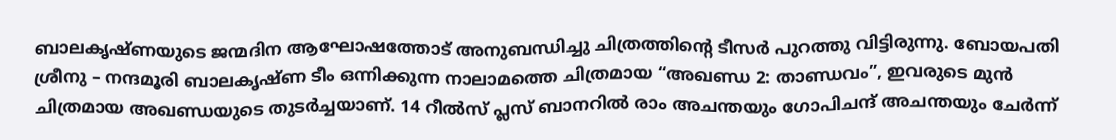ബാലകൃഷ്ണയുടെ ജന്മദിന ആഘോഷത്തോട് അനുബന്ധിച്ചു ചിത്രത്തിന്റെ ടീസർ പുറത്തു വിട്ടിരുന്നു. ബോയപതി ശ്രീനു – നന്ദമൂരി ബാലകൃഷ്ണ ടീം ഒന്നിക്കുന്ന നാലാമത്തെ ചിത്രമായ “അഖണ്ഡ 2: താണ്ഡവം”, ഇവരുടെ മുൻ ചിത്രമായ അഖണ്ഡയുടെ തുടർച്ചയാണ്. 14 റീൽസ് പ്ലസ് ബാനറിൽ രാം അചന്തയും ഗോപിചന്ദ് അചന്തയും ചേർന്ന്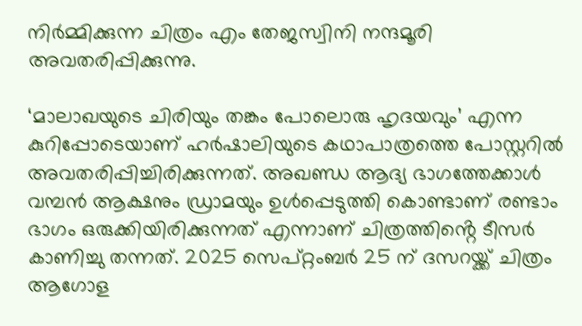നിർമ്മിക്കുന്ന ചിത്രം എം തേജസ്വിനി നന്ദമൂരി അവതരിപ്പിക്കുന്നു.

‘മാലാഖയുടെ ചിരിയും തങ്കം പോലൊരു ഹൃദയവും’ എന്ന കുറിപ്പോടെയാണ് ഹർഷാലിയുടെ കഥാപാത്രത്തെ പോസ്റ്ററിൽ അവതരിപ്പിച്ചിരിക്കുന്നത്. അഖണ്ഡ ആദ്യ ഭാഗത്തേക്കാൾ വമ്പൻ ആക്ഷനും ഡ്രാമയും ഉൾപ്പെടുത്തി കൊണ്ടാണ് രണ്ടാം ഭാഗം ഒരുക്കിയിരിക്കുന്നത് എന്നാണ് ചിത്രത്തിൻ്റെ ടീസർ കാണിച്ചു തന്നത്. 2025 സെപ്റ്റംബർ 25 ന് ദസറയ്ക്ക് ചിത്രം ആഗോള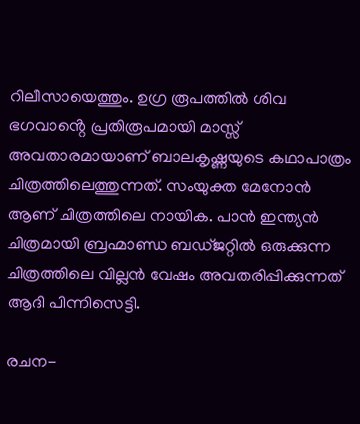റിലീസായെത്തും. ഉഗ്ര രൂപത്തിൽ ശിവ ഭഗവാൻ്റെ പ്രതിരൂപമായി മാസ്സ് അവതാരമായാണ് ബാലകൃഷ്ണയുടെ കഥാപാത്രം ചിത്രത്തിലെത്തുന്നത്. സംയുക്ത മേനോൻ ആണ് ചിത്രത്തിലെ നായിക. പാൻ ഇന്ത്യൻ ചിത്രമായി ബ്രഹ്മാണ്ഡ ബഡ്ജറ്റിൽ ഒരുക്കുന്ന ചിത്രത്തിലെ വില്ലൻ വേഷം അവതരിപ്പിക്കുന്നത് ആദി പിന്നിസെട്ടി.

രചന-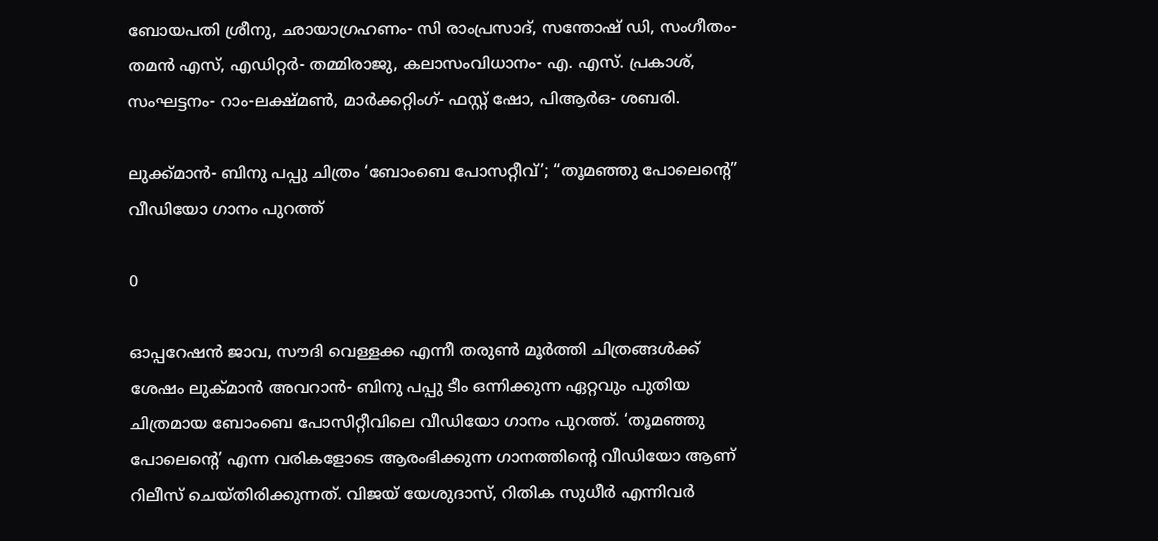ബോയപതി ശ്രീനു, ഛായാഗ്രഹണം- സി രാംപ്രസാദ്, സന്തോഷ് ഡി, സംഗീതം- തമൻ എസ്, എഡിറ്റർ- തമ്മിരാജു, കലാസംവിധാനം- എ. എസ്. പ്രകാശ്, സംഘട്ടനം- റാം-ലക്ഷ്മൺ, മാർക്കറ്റിംഗ്- ഫസ്റ്റ് ഷോ, പിആർഒ- ശബരി.

ലുക്ക്മാൻ- ബിനു പപ്പു ചിത്രം ‘ബോംബെ പോസറ്റീവ്’; “തൂമഞ്ഞു പോലെന്റെ” വീഡിയോ ഗാനം പുറത്ത്

0

ഓപ്പറേഷൻ ജാവ, സൗദി വെള്ളക്ക എന്നീ തരുൺ മൂർത്തി ചിത്രങ്ങൾക്ക് ശേഷം ലുക്മാൻ അവറാൻ- ബിനു പപ്പു ടീം ഒന്നിക്കുന്ന ഏറ്റവും പുതിയ ചിത്രമായ ബോംബെ പോസിറ്റീവിലെ വീഡിയോ ഗാനം പുറത്ത്. ‘തൂമഞ്ഞു പോലെന്റെ’ എന്ന വരികളോടെ ആരംഭിക്കുന്ന ഗാനത്തിന്റെ വീഡിയോ ആണ് റിലീസ് ചെയ്തിരിക്കുന്നത്. വിജയ് യേശുദാസ്, റിതിക സുധീർ എന്നിവർ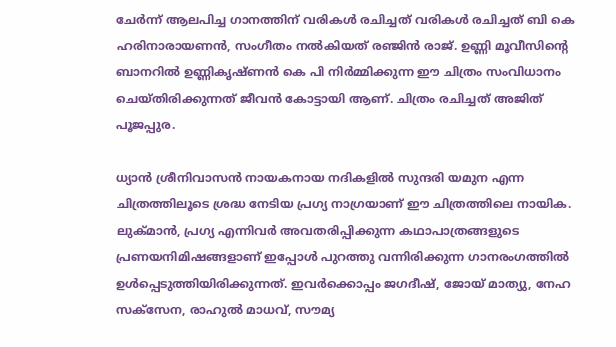ചേർന്ന് ആലപിച്ച ഗാനത്തിന് വരികൾ രചിച്ചത് വരികൾ രചിച്ചത് ബി കെ ഹരിനാരായണൻ, സംഗീതം നൽകിയത് രഞ്ജിൻ രാജ്. ഉണ്ണി മൂവീസിന്റെ ബാനറിൽ ഉണ്ണികൃഷ്ണൻ കെ പി നിർമ്മിക്കുന്ന ഈ ചിത്രം സംവിധാനം ചെയ്‌തിരിക്കുന്നത് ജീവൻ കോട്ടായി ആണ്. ചിത്രം രചിച്ചത് അജിത് പൂജപ്പുര.

ധ്യാൻ ശ്രീനിവാസൻ നായകനായ നദികളിൽ സുന്ദരി യമുന എന്ന ചിത്രത്തിലൂടെ ശ്രദ്ധ നേടിയ പ്രഗ്യ നാഗ്രയാണ് ഈ ചിത്രത്തിലെ നായിക. ലുക്മാൻ, പ്രഗ്യ എന്നിവർ അവതരിപ്പിക്കുന്ന കഥാപാത്രങ്ങളുടെ പ്രണയനിമിഷങ്ങളാണ് ഇപ്പോൾ പുറത്തു വന്നിരിക്കുന്ന ഗാനരംഗത്തിൽ ഉൾപ്പെടുത്തിയിരിക്കുന്നത്. ഇവർക്കൊപ്പം ജഗദീഷ്, ജോയ് മാത്യു, നേഹ സക്സേന, രാഹുൽ മാധവ്, സൗമ്യ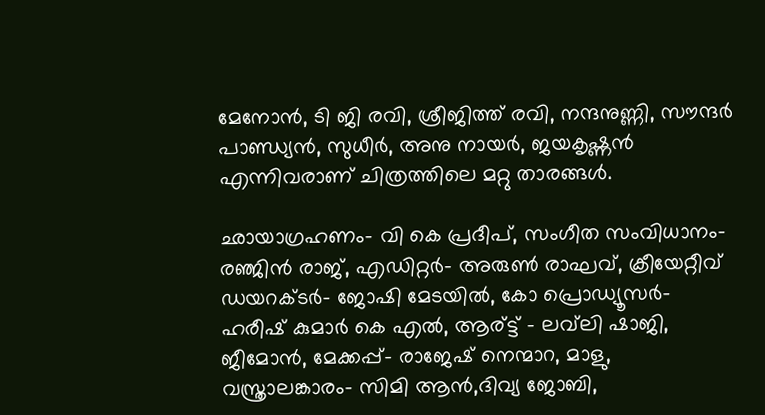മേനോൻ, ടി ജി രവി, ശ്രീജിത്ത് രവി, നന്ദനുണ്ണി, സൗന്ദർ പാണ്ഡ്യൻ, സുധീർ, അനു നായർ, ജയകൃഷ്ണൻ എന്നിവരാണ് ചിത്രത്തിലെ മറ്റു താരങ്ങൾ.

ഛായാഗ്രഹണം- വി കെ പ്രദീപ്, സംഗീത സംവിധാനം- രഞ്ജിൻ രാജ്, എഡിറ്റര്‍- അരുണ്‍ രാഘവ്, ക്രീയേറ്റീവ് ഡയറക്ടര്‍- ജോഷി മേടയില്‍, കോ പ്രൊഡ്യൂസർ- ഹരീഷ് കുമാർ കെ എൽ, ആര്ട്ട് – ലവ്‌ലി ഷാജി, ജീമോൻ, മേക്കപ്പ്- രാജേഷ് നെന്മാറ, മാളു, വസ്ത്രാലങ്കാരം- സിമി ആന്‍,ദിവ്യ ജോബി,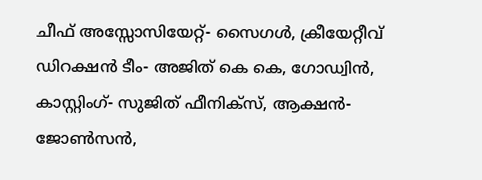ചീഫ് അസ്സോസിയേറ്റ്- സൈഗള്‍, ക്രീയേറ്റീവ് ഡിറക്ഷന്‍ ടീം- അജിത് കെ കെ, ഗോഡ്വിന്‍, കാസ്റ്റിംഗ്- സുജിത് ഫീനിക്‌സ്, ആക്ഷന്‍- ജോണ്‍സന്‍,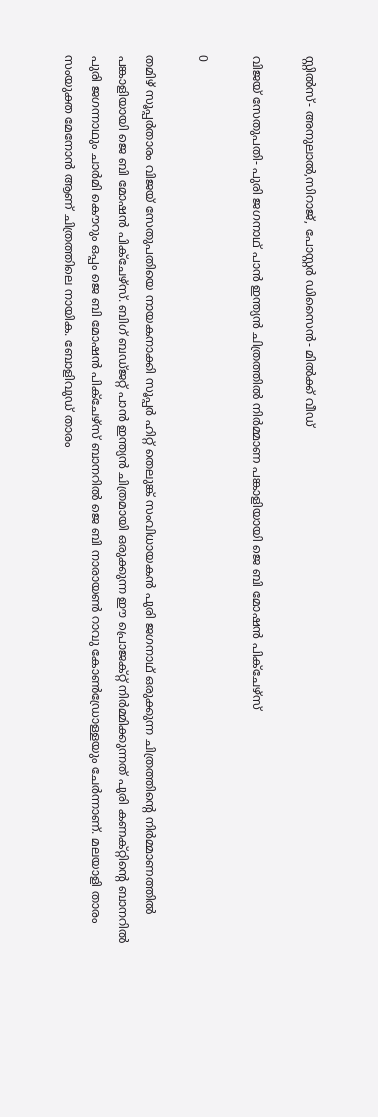സ്റ്റില്‍സ്- അനുലാല്‍,സിറാജ്, പോസ്റ്റര്‍ ഡിസൈന്‍- മില്‍ക്ക് വീഡ്

വിജയ് സേതുപതി- പുരി ജഗനാഥ് പാൻ ഇന്ത്യൻ ചിത്രത്തിൽ നിർമ്മാണ പങ്കാളിയായി ജെ ബി മോഷൻ പിക്ചേഴ്സ്

0

തമിഴ് സൂപ്പർതാരം വിജയ് സേതുപതിയെ നായകനാക്കി സൂപ്പർ ഹിറ്റ് തെലുങ്ക് സംവിധായകൻ പുരി ജഗനാഥ് ഒരുക്കുന്ന ചിത്രത്തിന്റെ നിർമ്മാണത്തിൽ പങ്കാളിയായി ജെ ബി മോഷൻ പിക്ചേഴ്സ്. ബിഗ് ബഡ്ജറ്റ് പാൻ ഇന്ത്യൻ ചിത്രമായി ഒരുക്കുന്ന ഈ പ്രൊജക്റ്റ് നിർമ്മിക്കുന്നത് പുരി കണക്റ്റിൻ്റെ ബാനറിൽ പുരി ജഗന്നാഥും ചാർമി കൌറും ഒപ്പം ജെ ബി മോഷൻ പിക്ചേഴ്സ് ബാനറിൽ ജെ ബി നാരായൺ റാവു കോൺഡ്രോള്ളയും ചേർന്നാണ്. മലയാളി താരം സംയുക്ത മേനോൻ ആണ് ചിത്രത്തിലെ നായിക. ബോളിവുഡ് താരം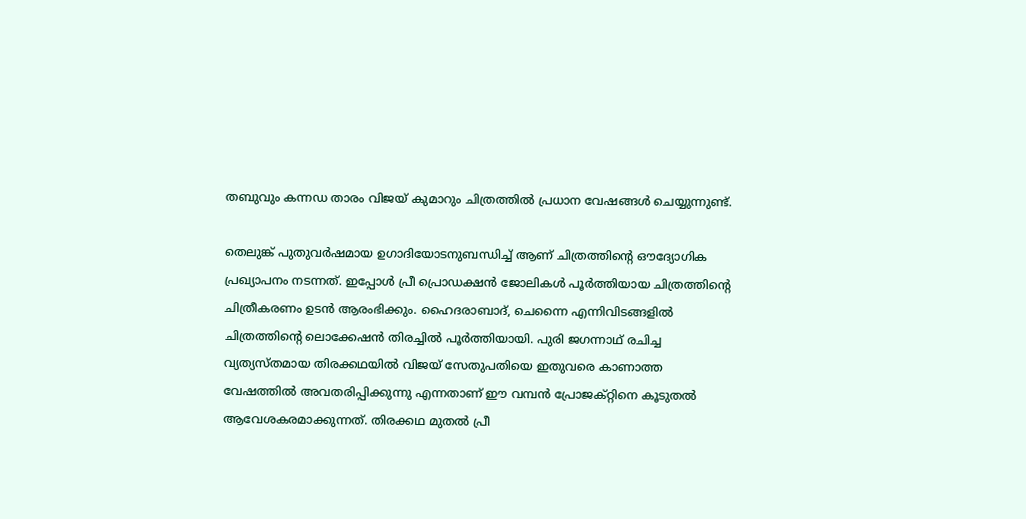തബുവും കന്നഡ താരം വിജയ് കുമാറും ചിത്രത്തിൽ പ്രധാന വേഷങ്ങൾ ചെയ്യുന്നുണ്ട്.

തെലുങ്ക് പുതുവർഷമായ ഉഗാദിയോടനുബന്ധിച്ച് ആണ് ചിത്രത്തിന്റെ ഔദ്യോഗിക പ്രഖ്യാപനം നടന്നത്. ഇപ്പോൾ പ്രീ പ്രൊഡക്ഷൻ ജോലികൾ പൂർത്തിയായ ചിത്രത്തിന്റെ ചിത്രീകരണം ഉടൻ ആരംഭിക്കും. ഹൈദരാബാദ്, ചെന്നൈ എന്നിവിടങ്ങളിൽ ചിത്രത്തിന്റെ ലൊക്കേഷൻ തിരച്ചിൽ പൂർത്തിയായി. പുരി ജഗന്നാഥ് രചിച്ച വ്യത്യസ്തമായ തിരക്കഥയിൽ വിജയ് സേതുപതിയെ ഇതുവരെ കാണാത്ത വേഷത്തിൽ അവതരിപ്പിക്കുന്നു എന്നതാണ് ഈ വമ്പൻ പ്രോജക്റ്റിനെ കൂടുതൽ ആവേശകരമാക്കുന്നത്. തിരക്കഥ മുതൽ പ്രീ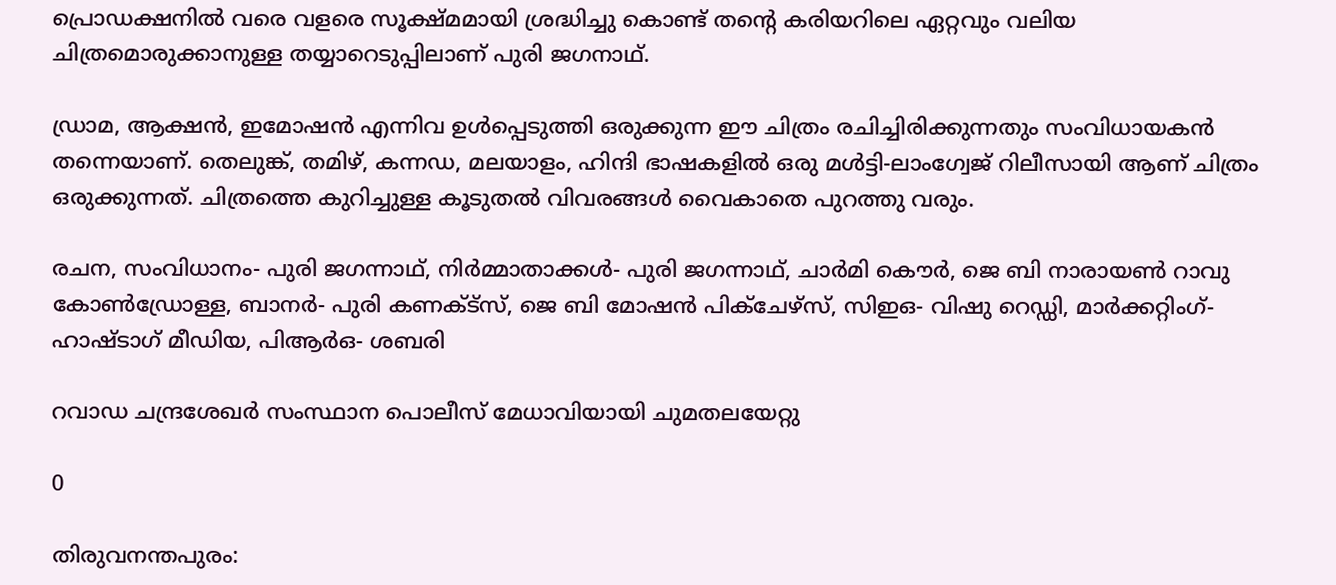പ്രൊഡക്ഷനിൽ വരെ വളരെ സൂക്ഷ്മമായി ശ്രദ്ധിച്ചു കൊണ്ട് തന്റെ കരിയറിലെ ഏറ്റവും വലിയ ചിത്രമൊരുക്കാനുള്ള തയ്യാറെടുപ്പിലാണ് പുരി ജഗനാഥ്.

ഡ്രാമ, ആക്ഷൻ, ഇമോഷൻ എന്നിവ ഉൾപ്പെടുത്തി ഒരുക്കുന്ന ഈ ചിത്രം രചിച്ചിരിക്കുന്നതും സംവിധായകൻ തന്നെയാണ്. തെലുങ്ക്, തമിഴ്, കന്നഡ, മലയാളം, ഹിന്ദി ഭാഷകളിൽ ഒരു മൾട്ടി-ലാംഗ്വേജ് റിലീസായി ആണ് ചിത്രം ഒരുക്കുന്നത്. ചിത്രത്തെ കുറിച്ചുള്ള കൂടുതൽ വിവരങ്ങൾ വൈകാതെ പുറത്തു വരും.

രചന, സംവിധാനം- പുരി ജഗന്നാഥ്, നിർമ്മാതാക്കൾ- പുരി ജഗന്നാഥ്, ചാർമി കൌർ, ജെ ബി നാരായൺ റാവു കോൺഡ്രോള്ള, ബാനർ- പുരി കണക്ട്സ്, ജെ ബി മോഷൻ പിക്ചേഴ്സ്, സിഇഒ- വിഷു റെഡ്ഡി, മാർക്കറ്റിംഗ്- ഹാഷ്ടാഗ് മീഡിയ, പിആർഒ- ശബരി

റവാഡ ചന്ദ്രശേഖർ സംസ്ഥാന പൊലീസ് മേധാവിയായി ചുമതലയേറ്റു

0

തിരുവനന്തപുരം: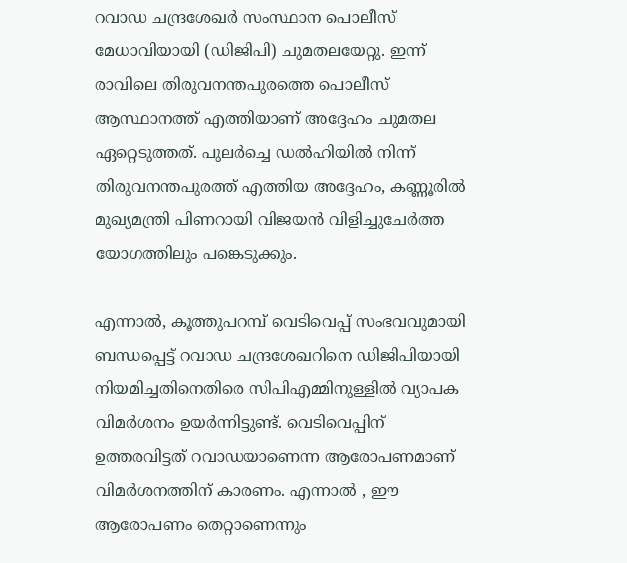റവാഡ ചന്ദ്രശേഖർ സംസ്ഥാന പൊലീസ് മേധാവിയായി (ഡിജിപി) ചുമതലയേറ്റു. ഇന്ന് രാവിലെ തിരുവനന്തപുരത്തെ പൊലീസ് ആസ്ഥാനത്ത് എത്തിയാണ് അദ്ദേഹം ചുമതല ഏറ്റെടുത്തത്. പുലർച്ചെ ഡൽഹിയിൽ നിന്ന് തിരുവനന്തപുരത്ത് എത്തിയ അദ്ദേഹം, കണ്ണൂരിൽ മുഖ്യമന്ത്രി പിണറായി വിജയൻ വിളിച്ചുചേർത്ത യോഗത്തിലും പങ്കെടുക്കും.

എന്നാൽ, കൂത്തുപറമ്പ് വെടിവെപ്പ് സംഭവവുമായി ബന്ധപ്പെട്ട് റവാഡ ചന്ദ്രശേഖറിനെ ഡിജിപിയായി നിയമിച്ചതിനെതിരെ സിപിഎമ്മിനുള്ളിൽ വ്യാപക വിമർശനം ഉയർന്നിട്ടുണ്ട്. വെടിവെപ്പിന് ഉത്തരവിട്ടത് റവാഡയാണെന്ന ആരോപണമാണ് വിമർശനത്തിന് കാരണം. എന്നാൽ , ഈ ആരോപണം തെറ്റാണെന്നും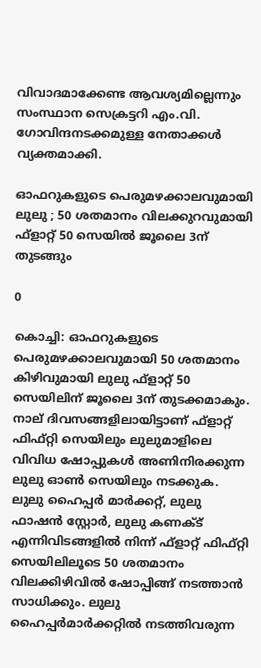വിവാദമാക്കേണ്ട ആവശ്യമില്ലെന്നും സംസ്ഥാന സെക്രട്ടറി എം.വി. ഗോവിന്ദനടക്കമുള്ള നേതാക്കൾ വ്യക്തമാക്കി.

ഓഫറുകളുടെ പെരുമഴക്കാലവുമായി ലുലു ; 50 ശതമാനം വിലക്കുറവുമായി ഫ്ളാറ്റ് 50 സെയിൽ ജൂലൈ 3ന് തുടങ്ങും

0

കൊച്ചി: ഓഫറുകളുടെ പെരുമഴക്കാലവുമായി 50 ശതമാനം കിഴിവുമായി ലുലു ഫ്ളാറ്റ് 50 സെയിലിന് ജൂലൈ 3ന് തുടക്കമാകും. നാല് ദിവസങ്ങളിലായിട്ടാണ് ഫ്ളാറ്റ് ഫിഫ്റ്റി സെയിലും ലുലുമാളിലെ വിവിധ ഷോപ്പുകൾ അണിനിരക്കുന്ന ലുലു ഓൺ സെയിലും നടക്കുക.
ലുലു ഹൈപ്പർ മാർക്കറ്റ്, ലുലു ഫാഷൻ സ്റ്റോർ, ലുലു കണക്ട് എന്നിവിടങ്ങളിൽ നിന്ന് ഫ്ളാറ്റ് ഫിഫ്റ്റി സെയിലിലൂടെ 50 ശതമാനം വിലക്കിഴിവിൽ ഷോപ്പിങ്ങ് നടത്താൻ സാധിക്കും. ലുലു ഹൈപ്പർമാർക്കറ്റിൽ നടത്തിവരുന്ന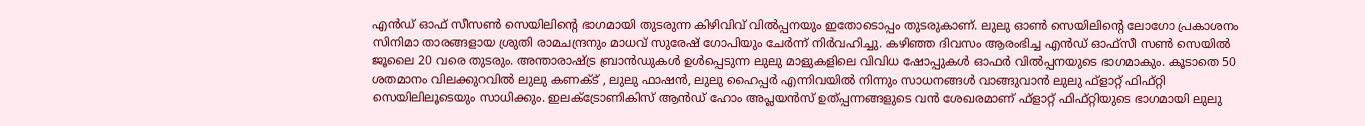എൻഡ് ഓഫ് സീസൺ സെയിലിന്റെ ഭാഗമായി തുടരുന്ന കിഴിവിവ് വിൽപ്പനയും ഇതോടൊപ്പം തുടരുകാണ്. ലുലു ഓൺ സെയിലിന്റെ ലോഗോ പ്രകാശനം സിനിമാ താരങ്ങളായ ശ്രുതി രാമചന്ദ്രനും മാധവ് സുരേഷ് ഗോപിയും ചേർന്ന് നിർവഹിച്ചു. കഴിഞ്ഞ ദിവസം ആരംഭിച്ച എൻഡ് ഓഫ്സീ സൺ സെയിൽ ജൂലൈ 20 വരെ തുടരും. അന്താരാഷ്ട്ര ബ്രാൻഡുകൾ ഉൾപ്പെടുന്ന ലുലു മാളുകളിലെ വിവിധ ഷോപ്പുകൾ ഓഫർ വിൽപ്പനയുടെ ഭാഗമാകും. കൂടാതെ 50 ശതമാനം വിലക്കുറവിൽ ലുലു കണക്ട് , ലുലു ഫാഷൻ, ലുലു ഹൈപ്പർ എന്നിവയിൽ നിന്നും സാധനങ്ങൾ വാങ്ങുവാൻ ലുലു ഫ്‌ളാറ്റ് ഫിഫ്റ്റി സെയിലിലൂടെയും സാധിക്കും. ഇലക്ട്രോണികിസ് ആൻഡ് ഹോം അപ്ലയൻസ് ഉത്പ്പന്നങ്ങളുടെ വൻ ശേഖരമാണ് ഫ്‌ളാറ്റ് ഫിഫ്റ്റിയുടെ ഭാഗമായി ലുലു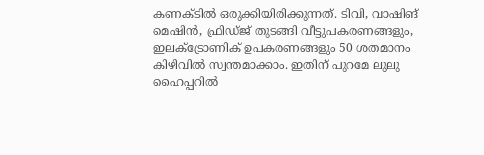കണക്ടിൽ ഒരുക്കിയിരിക്കുന്നത്. ടിവി, വാഷിങ് മെഷിൻ, ഫ്രിഡ്ജ് തുടങ്ങി വീട്ടുപകരണങ്ങളും, ഇലക്ട്രോണിക് ഉപകരണങ്ങളും 50 ശതമാനം കിഴിവിൽ സ്വന്തമാക്കാം. ഇതിന് പുറമേ ലുലു ഹൈപ്പറിൽ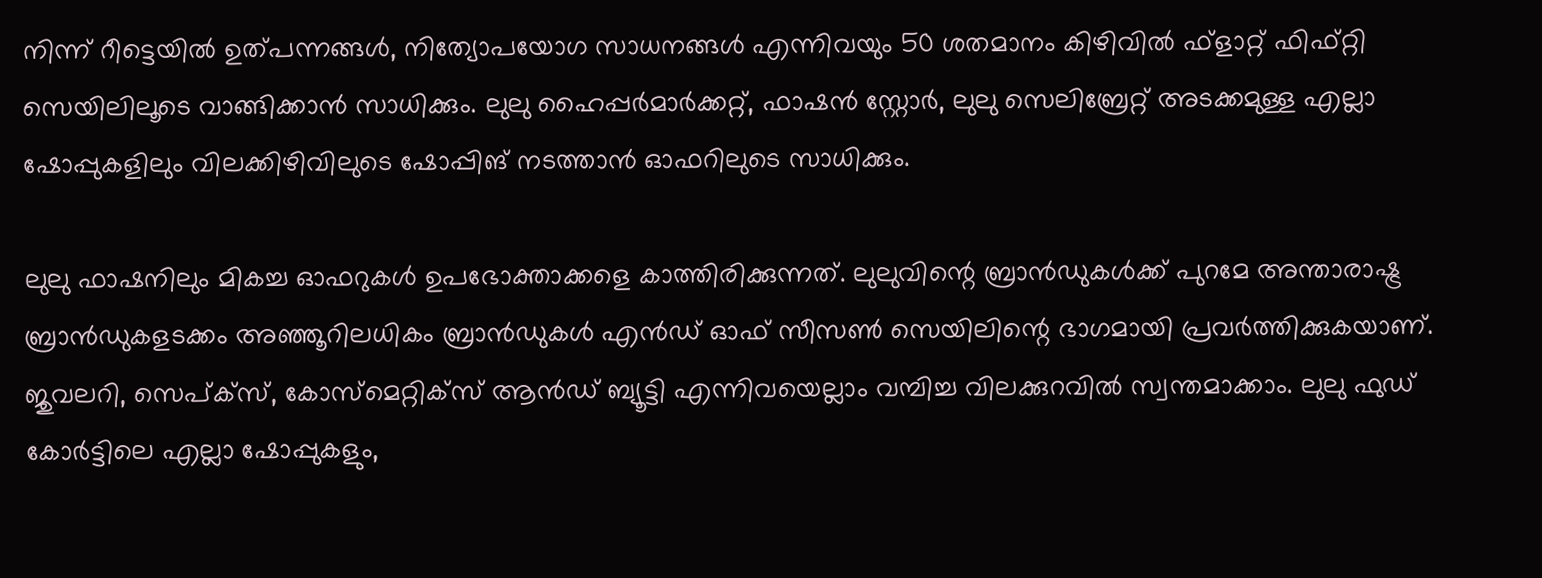നിന്ന് റീട്ടെയിൽ ഉത്പന്നങ്ങൾ, നിത്യോപയോഗ സാധനങ്ങൾ എന്നിവയും 50 ശതമാനം കിഴിവിൽ ഫ്‌ളാറ്റ് ഫിഫ്റ്റി സെയിലിലൂടെ വാങ്ങിക്കാൻ സാധിക്കും. ലുലു ഹൈപ്പർമാർക്കറ്റ്, ഫാഷൻ സ്റ്റോർ, ലുലു സെലിബ്രേറ്റ് അടക്കമുള്ള എല്ലാ ഷോപ്പുകളിലും വിലക്കിഴിവിലുടെ ഷോപ്പിങ് നടത്താൻ ഓഫറിലുടെ സാധിക്കും.

ലുലു ഫാഷനിലും മികച്ച ഓഫറുകൾ ഉപഭോക്താക്കളെ കാത്തിരിക്കുന്നത്. ലുലുവിന്റെ ബ്രാൻഡുകൾക്ക് പുറമേ അന്താരാഷ്ട്ര ബ്രാൻഡുകളടക്കം അഞ്ഞൂറിലധികം ബ്രാൻഡുകൾ എൻഡ് ഓഫ് സീസൺ സെയിലിന്റെ ഭാഗമായി പ്രവർത്തിക്കുകയാണ്. ജുവലറി, സെപ്ക്സ്, കോസ്മെറ്റിക്സ് ആൻഡ് ബ്യൂട്ടി എന്നിവയെല്ലാം വമ്പിച്ച വിലക്കുറവിൽ സ്വന്തമാക്കാം. ലുലു ഫുഡ് കോർട്ടിലെ എല്ലാ ഷോപ്പുകളും,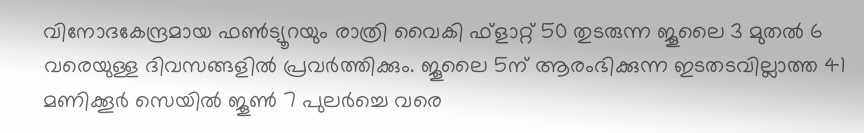വിനോദകേന്ദ്രമായ ഫൺട്യൂറയും രാത്രി വൈകി ഫ്ളാറ്റ് 50 തുടരുന്ന ജൂലൈ 3 മുതൽ 6 വരെയുള്ള ദിവസങ്ങളിൽ പ്രവർത്തിക്കും. ജൂലൈ 5ന് ആരംഭിക്കുന്ന ഇടതടവില്ലാത്ത 41 മണിക്കൂർ സെയിൽ ജൂൺ 7 പുലർച്ചെ വരെ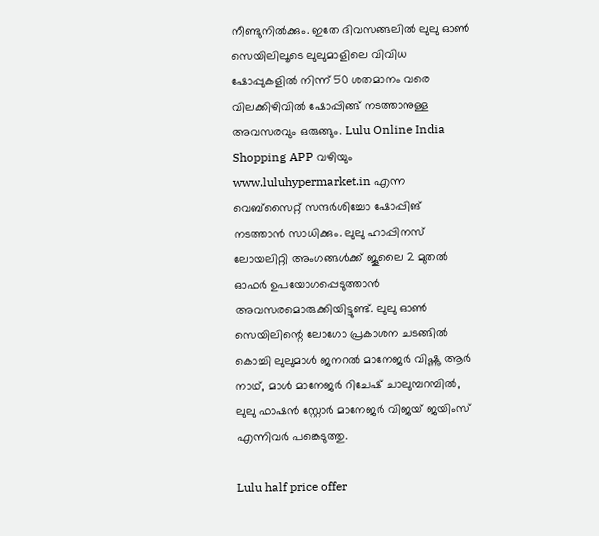നീണ്ടുനിൽക്കും. ഇതേ ദിവസങ്ങലിൽ ലുലു ഓൺ സെയിലിലൂടെ ലുലുമാളിലെ വിവിധ ഷോപ്പുകളിൽ നിന്ന് 50 ശതമാനം വരെ വിലക്കിഴിവിൽ ഷോപ്പിങ്ങ് നടത്താനുള്ള അവസരവും ഒരുങ്ങും. Lulu Online India Shopping APP വഴിയും www.luluhypermarket.in എന്ന വെബ്‌സൈറ്റ് സന്ദർശിച്ചോ ഷോപ്പിങ് നടത്താൻ സാധിക്കും. ലുലു ഹാപ്പിനസ് ലോയലിറ്റി അംഗങ്ങൾക്ക് ജൂലൈ 2 മുതൽ ഓഫർ ഉപയോഗപ്പെടുത്താൻ അവസരമൊരുക്കിയിട്ടുണ്ട്. ലുലു ഓൺ സെയിലിന്റെ ലോഗോ പ്രകാശന ചടങ്ങിൽ കൊച്ചി ലുലുമാൾ ജനറൽ മാനേജർ വിഷ്ണു ആർ നാഥ്, മാൾ മാനേജർ റിചേഷ് ചാലുമ്പറമ്പിൽ, ലുലു ഫാഷൻ സ്റ്റോർ മാനേജർ വിജയ് ജയിംസ് എന്നിവർ പങ്കെടുത്തു.

Lulu half price offer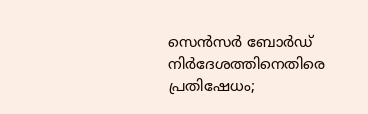സെൻസർ ബോർഡ് നിർദേശത്തിനെതിരെ പ്രതിഷേധം;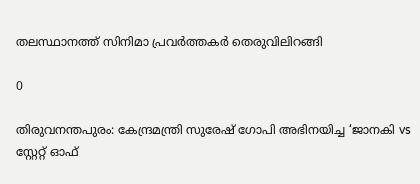തലസ്ഥാനത്ത് സിനിമാ പ്രവർത്തകർ തെരുവിലിറങ്ങി

0

തിരുവനന്തപുരം: കേന്ദ്രമന്ത്രി സുരേഷ് ഗോപി അഭിനയിച്ച ‘ജാനകി vs സ്റ്റേറ്റ് ഓഫ്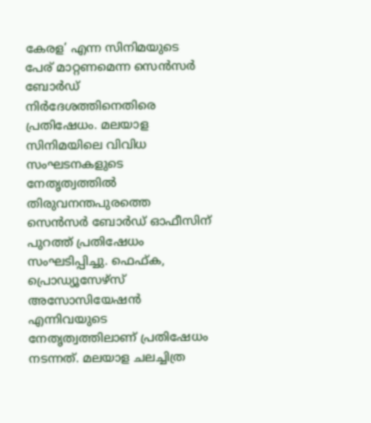കേരള’ എന്ന സിനിമയുടെ പേര് മാറ്റണമെന്ന സെൻസർ ബോർഡ് നിർദേശത്തിനെതിരെ പ്രതിഷേധം. മലയാള സിനിമയിലെ വിവിധ സംഘടനകളുടെ നേതൃത്വത്തിൽ തിരുവനന്തപുരത്തെ സെൻസർ ബോർഡ് ഓഫീസിന് പുറത്ത് പ്രതിഷേധം സംഘടിപ്പിച്ചു. ഫെഫ്ക, പ്രൊഡ്യൂസേഴ്സ് അസോസിയേഷൻ എന്നിവയുടെ നേതൃത്വത്തിലാണ് പ്രതിഷേധം നടന്നത്. മലയാള ചലച്ചിത്ര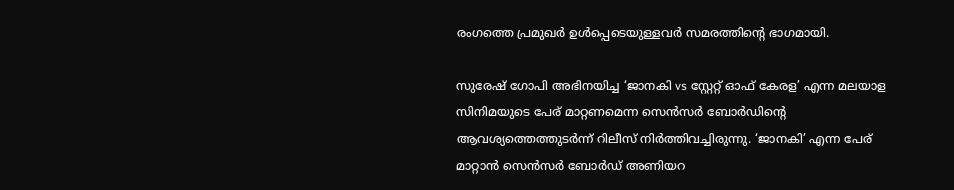രംഗത്തെ പ്രമുഖർ ഉൾപ്പെടെയുള്ളവർ സമരത്തിൻ്റെ ഭാഗമായി.

സുരേഷ് ഗോപി അഭിനയിച്ച ‘ജാനകി vs സ്റ്റേറ്റ് ഓഫ് കേരള’ എന്ന മലയാള സിനിമയുടെ പേര് മാറ്റണമെന്ന സെൻസർ ബോർഡിന്റെ ആവശ്യത്തെത്തുടർന്ന് റിലീസ് നിർത്തിവച്ചിരുന്നു. ‘ജാനകി’ എന്ന പേര് മാറ്റാൻ സെൻസർ ബോർഡ് അണിയറ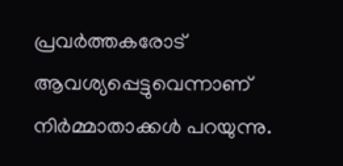പ്രവർത്തകരോട് ആവശ്യപ്പെട്ടുവെന്നാണ് നിർമ്മാതാക്കൾ പറയുന്നു.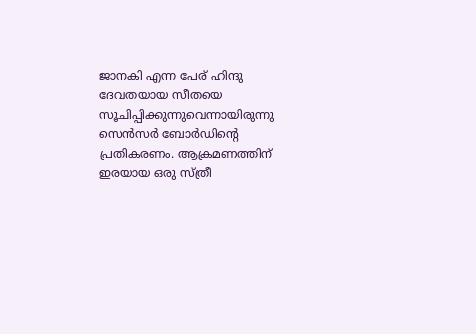ജാനകി എന്ന പേര് ഹിന്ദു ദേവതയായ സീതയെ സൂചിപ്പിക്കുന്നുവെന്നായിരുന്നു സെൻസർ ബോർഡിൻ്റെ പ്രതികരണം. ആക്രമണത്തിന് ഇരയായ ഒരു സ്ത്രീ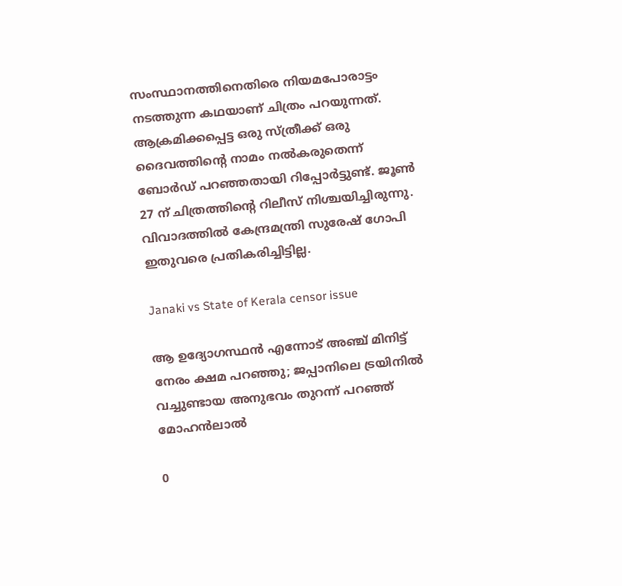സംസ്ഥാനത്തിനെതിരെ നിയമപോരാട്ടം നടത്തുന്ന കഥയാണ് ചിത്രം പറയുന്നത്. ആക്രമിക്കപ്പെട്ട ഒരു സ്ത്രീക്ക് ഒരു ദൈവത്തിന്റെ നാമം നൽകരുതെന്ന് ബോർഡ് പറഞ്ഞതായി റിപ്പോർട്ടുണ്ട്. ജൂൺ 27 ന് ചിത്രത്തിന്റെ റിലീസ് നിശ്ചയിച്ചിരുന്നു. വിവാദത്തിൽ കേന്ദ്രമന്ത്രി സുരേഷ് ഗോപി ഇതുവരെ പ്രതികരിച്ചിട്ടില്ല.

Janaki vs State of Kerala censor issue

ആ ഉദ്യോഗസ്ഥൻ എന്നോട് അഞ്ച് മിനിട്ട് നേരം ക്ഷമ പറഞ്ഞു; ജപ്പാനിലെ ട്രയിനിൽ വച്ചുണ്ടായ അനുഭവം തുറന്ന് പറഞ്ഞ് മോഹൻലാൽ

0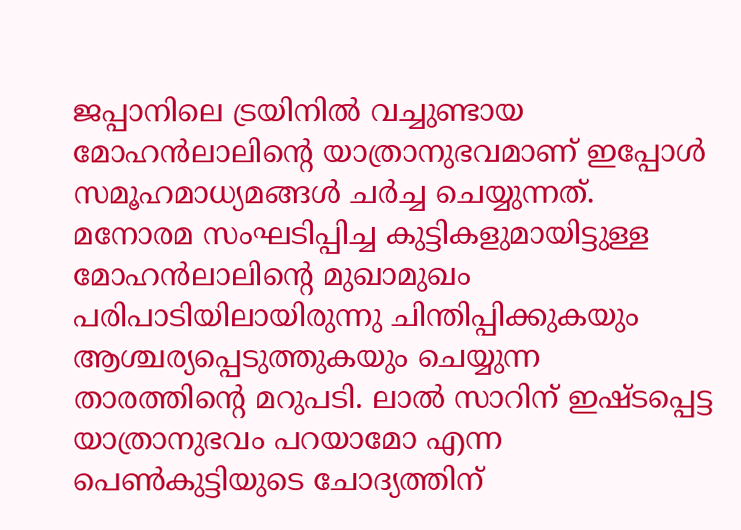ജപ്പാനിലെ ട്രയിനിൽ വച്ചുണ്ടായ മോഹൻലാലിന്റെ യാത്രാനുഭവമാണ് ഇപ്പോൾ സമൂഹമാധ്യമങ്ങൾ ചർച്ച ചെയ്യുന്നത്. മനോരമ സംഘടിപ്പിച്ച കുട്ടികളുമായിട്ടുള്ള മോഹൻലാലിന്റെ മുഖാമുഖം പരിപാടിയിലായിരുന്നു ചിന്തിപ്പിക്കുകയും ആശ്ചര്യപ്പെടുത്തുകയും ചെയ്യുന്ന താരത്തിന്റെ മറുപടി. ലാൽ സാറിന് ഇഷ്ടപ്പെട്ട യാത്രാനുഭവം പറയാമോ എന്ന പെൺകുട്ടിയുടെ ചോദ്യത്തിന്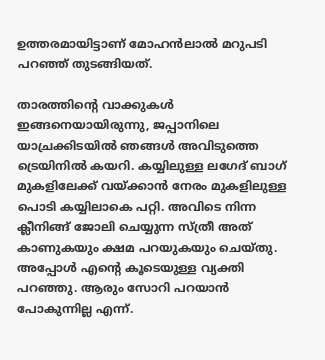ഉത്തരമായിട്ടാണ് മോഹൻലാൽ മറുപടി പറ‌‍ഞ്ഞ് തുടങ്ങിയത്.

താരത്തിന്റെ വാക്കുകൾ ഇങ്ങനെയായിരുന്നു, ജപ്പാനിലെ യാച്രക്കിടയിൽ ഞങ്ങൾ അവിടുത്തെ ട്രെയിനിൽ കയറി. കയ്യിലുള്ള ലഗേദ് ബാഗ് മുകളിലേക്ക് വയ്ക്കാൻ നേരം മുകളിലുള്ള പൊടി കയ്യിലാകെ പറ്റി. അവിടെ നിന്ന ക്ലീനിങ്ങ് ജോലി ചെയ്യുന്ന സ്ത്രീ അത് കാണുകയും ക്ഷമ പറയുകയും ചെയ്തു. അപ്പോൾ എന്റെ കൂടെയുള്ള വ്യക്തി പറഞ്ഞു. ആരും സോറി പറയാൻ പോകുന്നില്ല എന്ന്.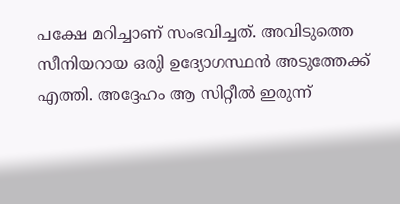പക്ഷേ മറിച്ചാണ് സംഭവിച്ചത്. അവിടുത്തെ സീനിയറായ ഒരുി ഉദ്യോഗസ്ഥൻ അടുത്തേക്ക് എത്തി. അദ്ദേഹം ആ സിറ്റീൽ ഇരുന്ന്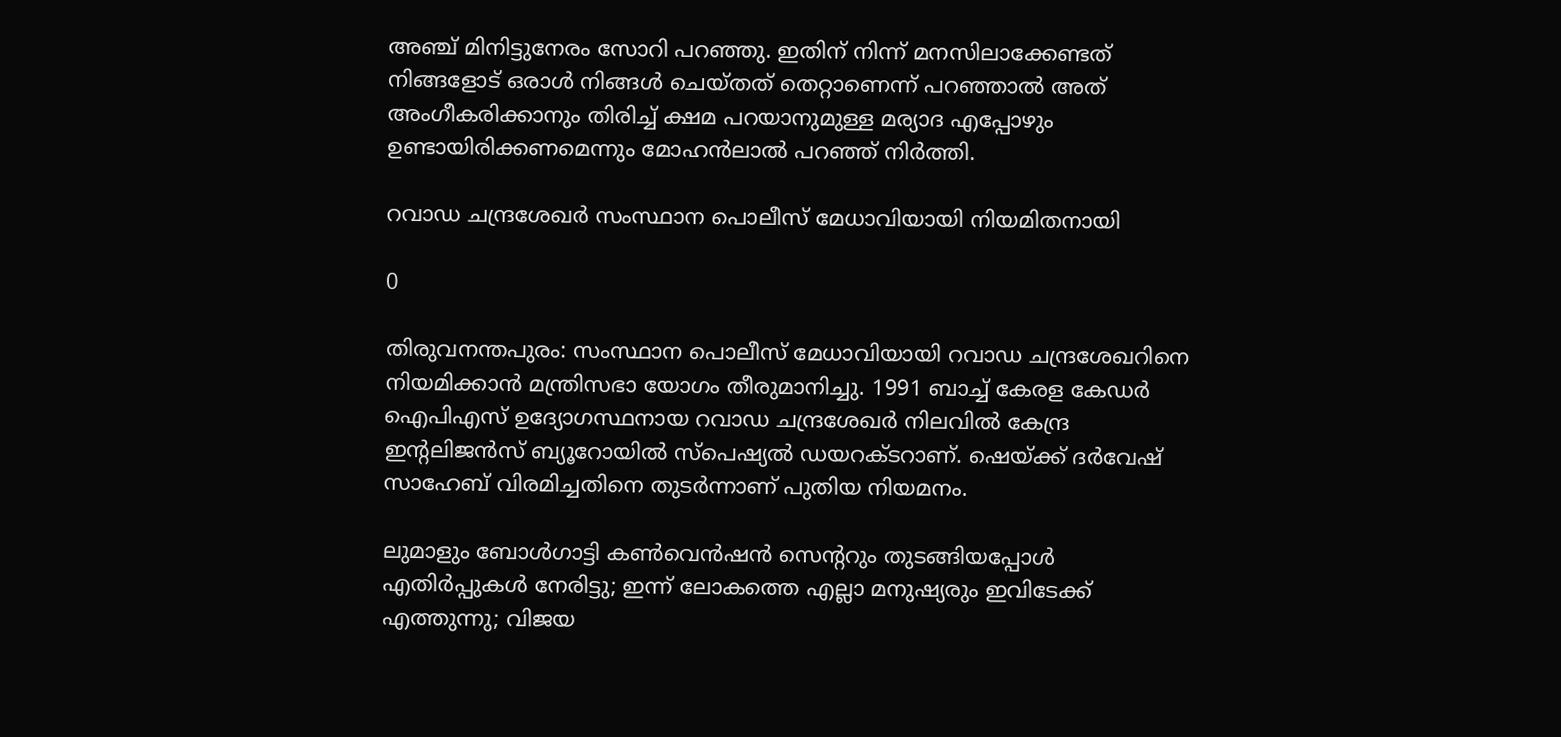അഞ്ച് മിനിട്ടുനേരം സോറി പറഞ്ഞു. ഇതിന് നിന്ന് മനസിലാക്കേണ്ടത് നിങ്ങളോട് ഒരാൾ നിങ്ങൾ ചെയ്തത് തെറ്റാണെന്ന് പറഞ്ഞാൽ അത് അംഗീകരിക്കാനും തിരിച്ച് ക്ഷമ പറയാനുമുള്ള മര്യാദ എപ്പോഴും ഉണ്ടായിരിക്കണമെന്നും മോഹൻലാൽ പറഞ്ഞ് നിർത്തി.

റവാഡ ചന്ദ്രശേഖർ സംസ്ഥാന പൊലീസ് മേധാവിയായി നിയമിതനായി

0

തിരുവനന്തപുരം: സംസ്ഥാന പൊലീസ് മേധാവിയായി റവാഡ ചന്ദ്രശേഖറിനെ നിയമിക്കാൻ മന്ത്രിസഭാ യോഗം തീരുമാനിച്ചു. 1991 ബാച്ച് കേരള കേഡർ ഐപിഎസ് ഉദ്യോഗസ്ഥനായ റവാഡ ചന്ദ്രശേഖർ നിലവിൽ കേന്ദ്ര ഇന്റലിജൻസ് ബ്യൂറോയിൽ സ്പെഷ്യൽ ഡയറക്ടറാണ്. ഷെയ്ക്ക് ദർവേഷ് സാഹേബ് വിരമിച്ചതിനെ തുടർന്നാണ് പുതിയ നിയമനം.

ലുമാളും ബോൾഗാട്ടി കൺവെൻഷൻ സെന്ററും തുടങ്ങിയപ്പോൾ എതിർപ്പുകൾ നേരിട്ടു; ഇന്ന് ലോകത്തെ എല്ലാ മനുഷ്യരും ഇവിടേക്ക് എത്തുന്നു; വിജയ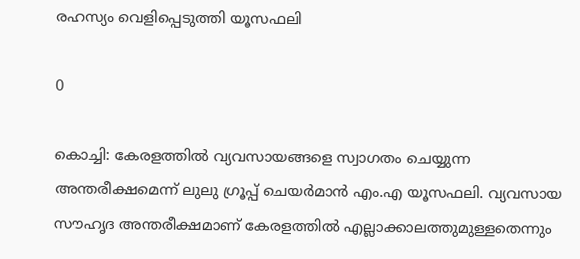രഹസ്യം വെളിപ്പെടുത്തി യൂസഫലി

0

കൊച്ചി: കേരളത്തിൽ വ്യവസായങ്ങളെ സ്വാഗതം ചെയ്യുന്ന അന്തരീക്ഷമെന്ന് ലുലു ഗ്രൂപ്പ് ചെയർമാൻ എം.എ യൂസഫലി. വ്യവസായ സൗഹൃദ അന്തരീക്ഷമാണ് കേരളത്തിൽ എല്ലാക്കാലത്തുമുള്ളതെന്നും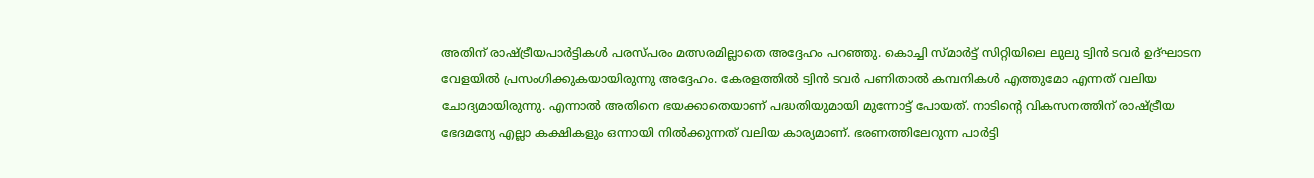അതിന് രാഷ്ട്രീയപാർട്ടികൾ പരസ്പരം മത്സരമില്ലാതെ അദ്ദേഹം പറഞ്ഞു. കൊച്ചി സ്മാർട്ട് സിറ്റിയിലെ ലുലു ട്വിൻ ടവർ ഉദ്ഘാടന വേളയിൽ പ്രസംഗിക്കുകയായിരുന്നു അദ്ദേഹം. കേരളത്തിൽ ട്വിൻ ടവർ പണിതാൽ കമ്പനികൾ എത്തുമോ എന്നത് വലിയ ചോദ്യമായിരുന്നു. എന്നാൽ അതിനെ ഭയക്കാതെയാണ് പദ്ധതിയുമായി മുന്നോട്ട് പോയത്. നാടിന്റെ വികസനത്തിന് രാഷ്ട്രീയ ഭേദമന്യേ എല്ലാ കക്ഷികളും ഒന്നായി നിൽക്കുന്നത് വലിയ കാര്യമാണ്. ഭരണത്തിലേറുന്ന പാർട്ടി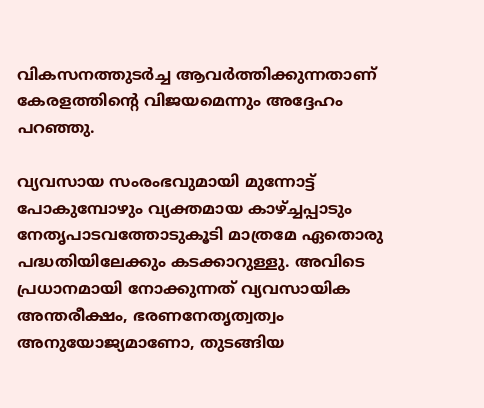വികസനത്തുടർച്ച ആവർത്തിക്കുന്നതാണ് കേരളത്തിന്റെ വിജയമെന്നും അദ്ദേഹം പറഞ്ഞു.

വ്യവസായ സംരംഭവുമായി മുന്നോട്ട് പോകുമ്പോഴും വ്യക്തമായ കാഴ്ച്ചപ്പാടും നേതൃപാടവത്തോടുകൂടി മാത്രമേ ഏതൊരു പദ്ധതിയിലേക്കും കടക്കാറുള്ളു. അവിടെ പ്രധാനമായി നോക്കുന്നത് വ്യവസായിക അന്തരീക്ഷം, ഭരണനേതൃത്വത്വം അനുയോജ്യമാണോ, തുടങ്ങിയ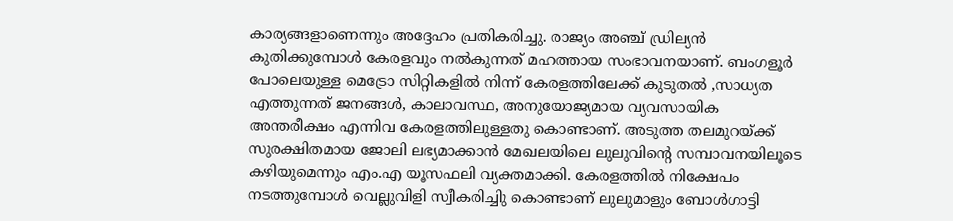കാര്യങ്ങളാണെന്നും അദ്ദേഹം പ്രതികരിച്ചു. രാജ്യം അഞ്ച് ഡ്രില്യൻ കുതിക്കുമ്പോൾ കേരളവും നൽകുന്നത് മഹത്തായ സംഭാവനയാണ്. ബംഗളൂർ പോലെയുള്ള മെട്രോ സിറ്റികളിൽ നിന്ന് കേരളത്തിലേക്ക് കുടുതൽ ,സാധ്യത എത്തുന്നത് ജനങ്ങൾ, കാലാവസ്ഥ, അനുയോജ്യമായ വ്യവസായിക അന്തരീക്ഷം എന്നിവ കേരളത്തിലുള്ളതു കൊണ്ടാണ്. അടുത്ത തലമുറയ്ക്ക് സുരക്ഷിതമായ ജോലി ലഭ്യമാക്കാൻ മേഖലയിലെ ലുലുവിന്റെ സമ്പാവനയിലൂടെ കഴിയുമെന്നും എം.എ യൂസഫലി വ്യക്തമാക്കി. കേരളത്തിൽ നിക്ഷേപം നടത്തുമ്പോൾ വെല്ലുവിളി സ്വീകരിച്ചിു കൊണ്ടാണ് ലുലുമാളും ബോൾഗാട്ടി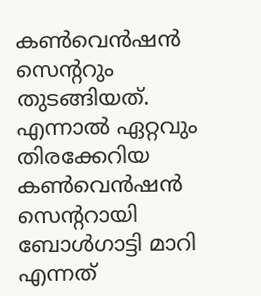കൺവെൻഷൻ സെന്ററും തുടങ്ങിയത്. എന്നാൽ ഏറ്റവും തിരക്കേറിയ കൺവെൻഷൻ സെന്ററായി ബോൾഗാട്ടി മാറി എന്നത്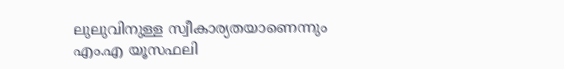ലുലുവിനുള്ള സ്വീകാര്യതയാണെന്നും എം.എ യൂസഫലി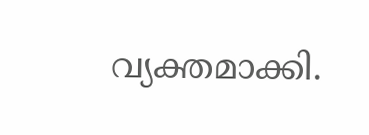വ്യക്തമാക്കി.